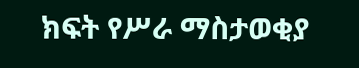ክፍት የሥራ ማስታወቂያ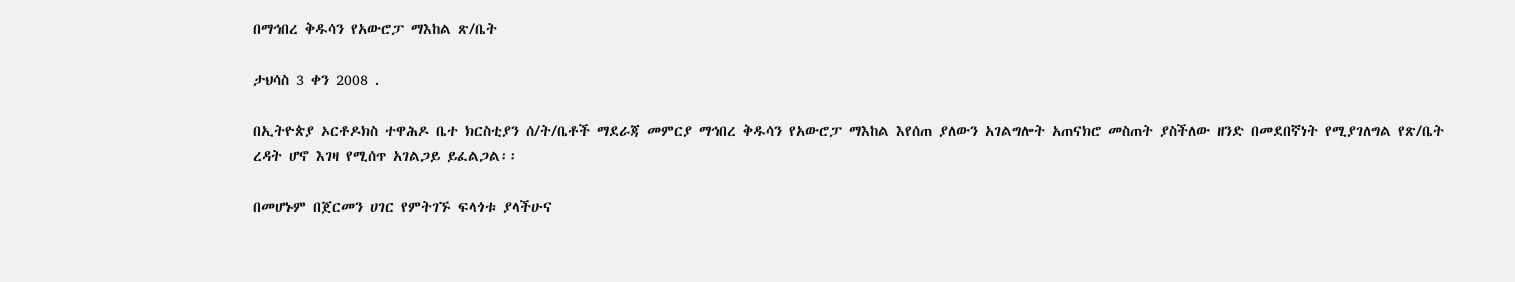በማኅበረ ቅዱሳን የአውሮፓ ማእከል ጽ/ቤት

ታህሳስ 3 ቀን 2008 .

በኢትዮጵያ ኦርቶዶክስ ተዋሕዶ ቤተ ክርስቲያን ሰ/ት/ቤቶች ማደራጃ መምርያ ማኅበረ ቅዱሳን የአውሮፓ ማእከል እየሰጠ ያለውን አገልግሎት አጠናክሮ መስጠት ያስችለው ዘንድ በመደበኛነት የሚያገለግል የጽ/ቤት ረዳት ሆኖ እገዛ የሚሰጥ አገልጋይ ይፈልጋል፡፡

በመሆኑም በጀርመን ሀገር የምትገኙ ፍላጎቱ ያላችሁና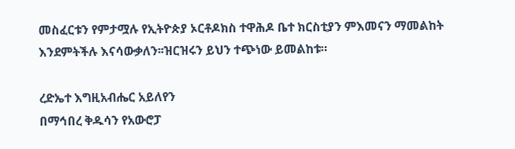መስፈርቱን የምታሟሉ የኢትዮጵያ ኦርቶዶክስ ተዋሕዶ ቤተ ክርስቲያን ምእመናን ማመልከት እንደምትችሉ እናሳውቃለን፡፡ዝርዝሩን ይህን ተጭነው ይመልከቱ።

ረድኤተ እግዚአብሔር አይለየን
በማኅበረ ቅዱሳን የአውሮፓ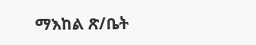ማእከል ጽ/ቤት